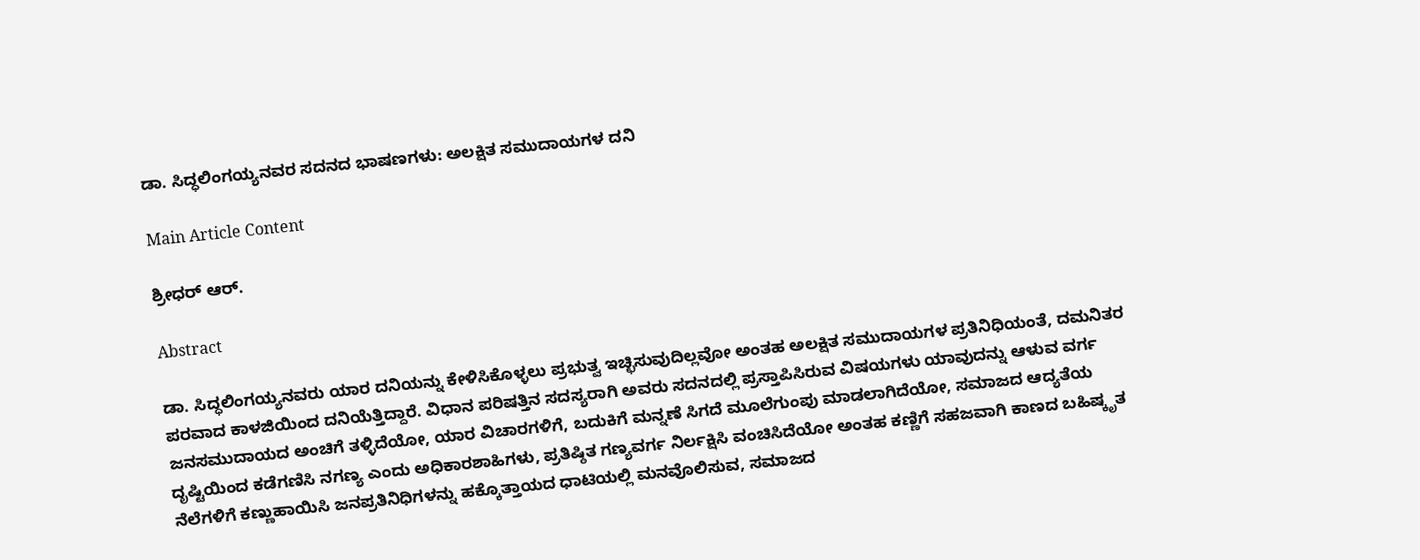ಡಾ. ಸಿದ್ಧಲಿಂಗಯ್ಯನವರ ಸದನದ ಭಾಷಣಗಳು: ಅಲಕ್ಷಿತ ಸಮುದಾಯಗಳ ದನಿ

Main Article Content

ಶ್ರೀಧರ್ ಆರ್.

Abstract

ಡಾ. ಸಿದ್ಧಲಿಂಗಯ್ಯನವರು ಯಾರ ದನಿಯನ್ನು ಕೇಳಿಸಿಕೊಳ್ಳಲು ಪ್ರಭುತ್ವ ಇಚ್ಛಿಸುವುದಿಲ್ಲವೋ ಅಂತಹ‌ ಅಲಕ್ಷಿತ ಸಮುದಾಯಗಳ ಪ್ರತಿನಿಧಿಯಂತೆ, ದಮನಿತರ ಪರವಾದ ಕಾಳಜಿಯಿಂದ ದನಿಯೆತ್ತಿದ್ದಾರೆ. ವಿಧಾನ ಪರಿಷತ್ತಿನ ಸದಸ್ಯರಾಗಿ ಅವರು ಸದನದಲ್ಲಿ ಪ್ರಸ್ತಾಪಿಸಿರುವ ವಿಷಯಗಳು ಯಾವುದನ್ನು ಆಳುವ ವರ್ಗ ಜನಸಮುದಾಯದ ಅಂಚಿಗೆ ತಳ್ಳಿದೆಯೋ, ಯಾರ ವಿಚಾರಗಳಿಗೆ, ಬದುಕಿಗೆ ಮನ್ನಣೆ ಸಿಗದೆ ಮೂಲೆಗುಂಪು ಮಾಡಲಾಗಿದೆಯೋ, ಸಮಾಜದ ಆದ್ಯತೆಯ ದೃಷ್ಟಿಯಿಂದ ಕಡೆಗಣಿಸಿ ನಗಣ್ಯ ಎಂದು ಅಧಿಕಾರಶಾಹಿಗಳು, ಪ್ರತಿಷ್ಠಿತ ಗಣ್ಯವರ್ಗ ನಿರ್ಲಕ್ಷಿಸಿ ವಂಚಿಸಿದೆಯೋ ಅಂತಹ ಕಣ್ಣಿಗೆ ಸಹಜವಾಗಿ ಕಾಣದ ಬಹಿಷ್ಕೃತ ನೆಲೆಗಳಿಗೆ ಕಣ್ಣುಹಾಯಿಸಿ ಜನಪ್ರತಿನಿಧಿಗಳನ್ನು ಹಕ್ಕೊತ್ತಾಯದ ಧಾಟಿಯಲ್ಲಿ ಮನವೊಲಿಸುವ, ಸಮಾಜದ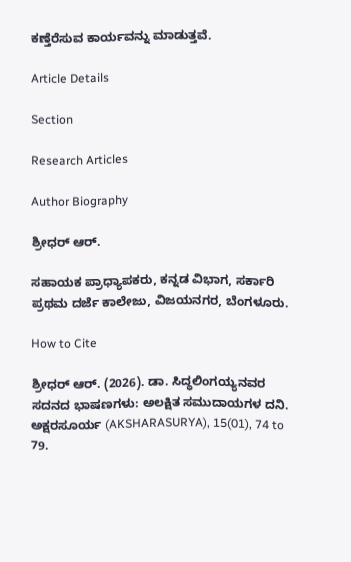ಕಣ್ತೆರೆಸುವ ಕಾರ್ಯವನ್ನು ಮಾಡುತ್ತವೆ.

Article Details

Section

Research Articles

Author Biography

ಶ್ರೀಧರ್ ಆರ್.

ಸಹಾಯಕ ಪ್ರಾಧ್ಯಾಪಕರು, ಕನ್ನಡ ವಿಭಾಗ, ಸರ್ಕಾರಿ ಪ್ರಥಮ ದರ್ಜೆ ಕಾಲೇಜು, ವಿಜಯನಗರ, ಬೆಂಗಳೂರು.

How to Cite

ಶ್ರೀಧರ್ ಆರ್. (2026). ಡಾ. ಸಿದ್ಧಲಿಂಗಯ್ಯನವರ ಸದನದ ಭಾಷಣಗಳು: ಅಲಕ್ಷಿತ ಸಮುದಾಯಗಳ ದನಿ. ಅಕ್ಷರಸೂರ್ಯ (AKSHARASURYA), 15(01), 74 to 79.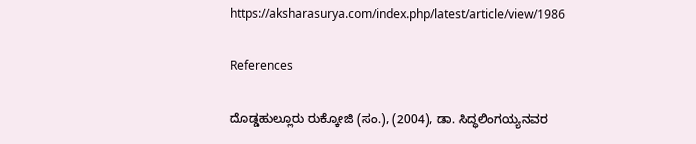https://aksharasurya.com/index.php/latest/article/view/1986

References

ದೊಡ್ಡಹುಲ್ಲೂರು ರುಕ್ಕೋಜಿ (ಸಂ.), (2004), ಡಾ. ಸಿದ್ಧಲಿಂಗಯ್ಯನವರ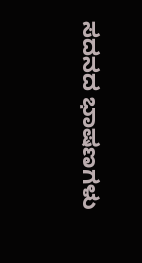ಸದನದ ಭಾಷಣಗಳು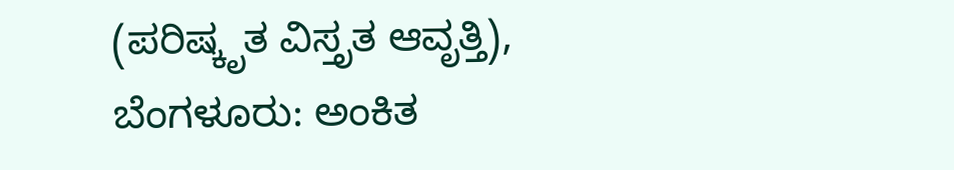(ಪರಿಷ್ಕೃತ ವಿಸ್ತೃತ ಆವೃತ್ತಿ), ಬೆಂಗಳೂರು: ಅಂಕಿತ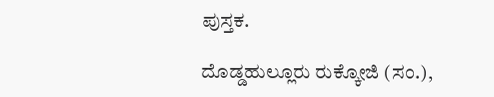ಪುಸ್ತಕ.

ದೊಡ್ಡಹುಲ್ಲೂರು ರುಕ್ಕೋಜಿ (ಸಂ.),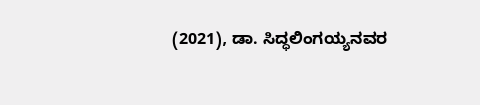(2021), ಡಾ. ಸಿದ್ಧಲಿಂಗಯ್ಯನವರ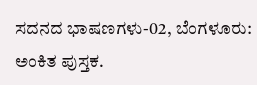ಸದನದ ಭಾಷಣಗಳು-02, ಬೆಂಗಳೂರು: ಅಂಕಿತ ಪುಸ್ತಕ.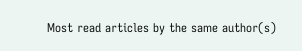Most read articles by the same author(s)